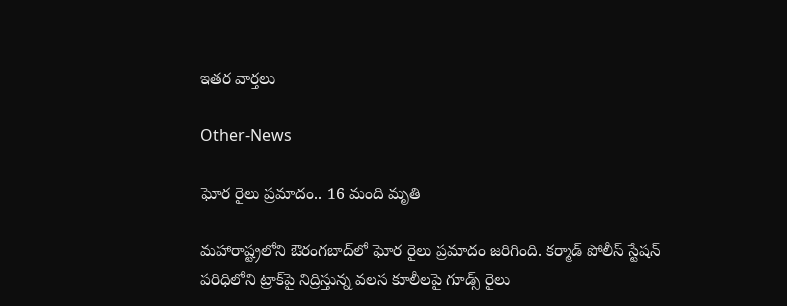ఇతర వార్తలు

Other-News

ఘోర రైలు ప్రమాదం.. 16 మంది మృతి

మహారాష్ట్రలోని ఔరంగబాద్‌లో ఘోర రైలు ప్రమాదం జరిగింది. కర్మాడ్‌ పోలీస్‌ స్టేషన్‌ పరిధిలోని ట్రాక్‌పై నిద్రిస్తున్న వలస కూలీలపై గూడ్స్‌ రైలు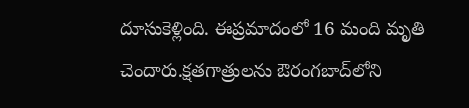దూసుకెళ్లింది. ఈప్రమాదంలో 16 మంది మృతి చెందారు.క్షతగాత్రులను ఔరంగబాద్‌లోని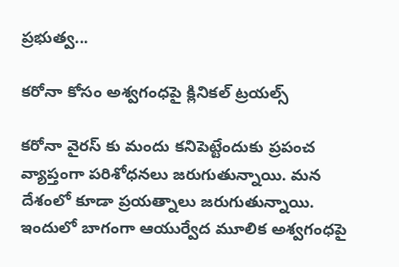ప్రభుత్వ...

కరోనా కోసం అశ్వగంధపై క్లినికల్ ట్రయల్స్

కరోనా వైరస్ కు మందు కనిపెట్టేందుకు ప్రపంచ వ్యాప్తంగా పరిశోధనలు జరుగుతున్నాయి. మన దేశంలో కూడా ప్రయత్నాలు జరుగుతున్నాయి. ఇందులో బాగంగా ఆయుర్వేద మూలిక అశ్వగంధపై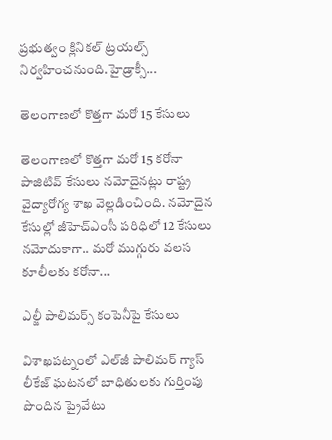ప్రభుత్వం క్లినికల్‌ ట్రయల్స్‌ నిర్వహించనుంది.హైడ్రాక్సీ...

తెలంగాణలో కొత్తగా మరో 15 కేసులు

తెలంగాణలో కొత్తగా మరో 15 కరోనా పాజిటివ్‌ కేసులు నమోదైనట్లు రాష్ట్ర వైద్యారోగ్య శాఖ వెల్లడించింది. నమోదైన కేసుల్లో జీహెచ్‌ఎంసీ పరిధిలో 12 కేసులు నమోదుకాగా.. మరో ముగ్గురు వలస కూలీలకు కరోనా...

ఎల్జీ పాలిమర్స్‌ కంపెనీపై కేసులు

విశాఖపట్నంలో ఎల్‌జీ పాలిమర్‌ గ్యాస్‌ లీకేజ్‌ ఘటనలో బాధితులకు గుర్తింపు పొందిన ప్రైవేటు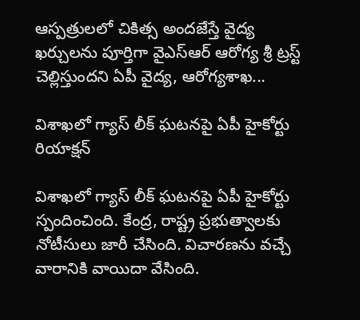ఆస్పత్రులలో చికిత్స అందజేస్తే వైద్య ఖర్చులను పూర్తిగా వైఎస్‌ఆర్‌ ఆరోగ్య శ్రీ ట్రస్ట్‌ చెల్లిస్తుందని ఏపీ వైద్య, ఆరోగ్యశాఖ...

విశాఖలో గ్యాస్‌ లీక్‌ ఘటనపై ఏపీ హైకోర్టు రియాక్షన్

విశాఖలో గ్యాస్‌ లీక్‌ ఘటనపై ఏపీ హైకోర్టు స్పందించింది. కేంద్ర, రాష్ట్ర ప్రభుత్వాలకు నోటీసులు జారీ చేసింది. విచారణను వచ్చే వారానికి వాయిదా వేసింది.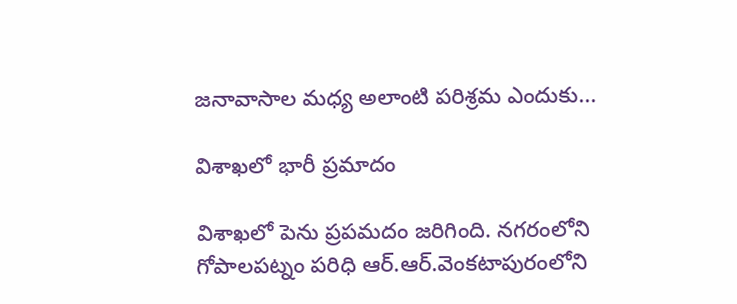జనావాసాల మధ్య అలాంటి పరిశ్రమ ఎందుకు...

విశాఖలో భారీ ప్రమాదం

విశాఖలో పెను ప్రపమదం జరిగింది. నగరంలోని గోపాలపట్నం పరిధి ఆర్‌.ఆర్‌.వెంకటాపురంలోని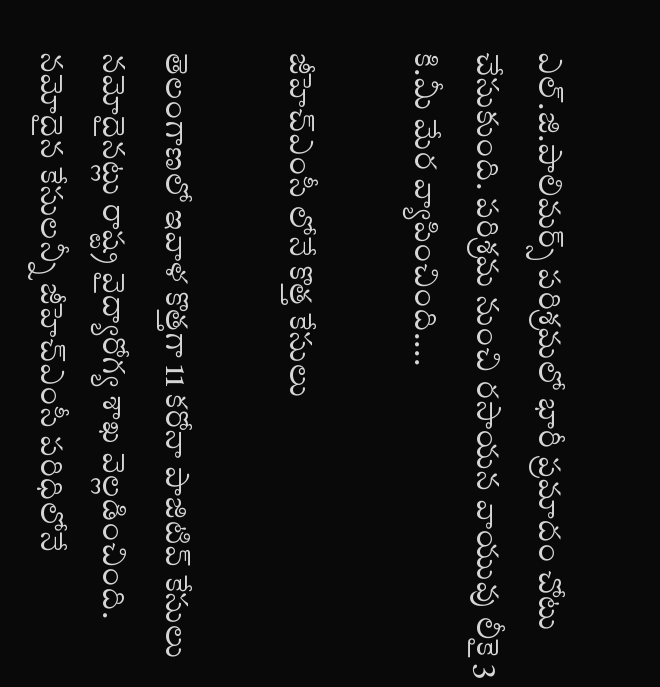ఎల్‌.జి.పాలిమర్స్‌ పరిశ్రమలో భారీ ప్రమాదం చోటు చేసుకుంది. పరిశ్రమ నుంచి రసాయన వాయువు లీకై 3 కి.మీ మేర వ్యాపించింది....

జీహెచ్‌ఎంసీ లోనే కొత్త కేసులు

తెలంగాణలో ఇవాళ కొత్తగా 11 కరోనా పాజిటివ్‌ కేసులు నమోదైనట్లు రాష్ట్ర వైద్యారోగ్య శాఖ వెల్లడించింది. నమోదైన కేసులన్నీ జీహెచ్‌ఎంసీ పరిధిలోనే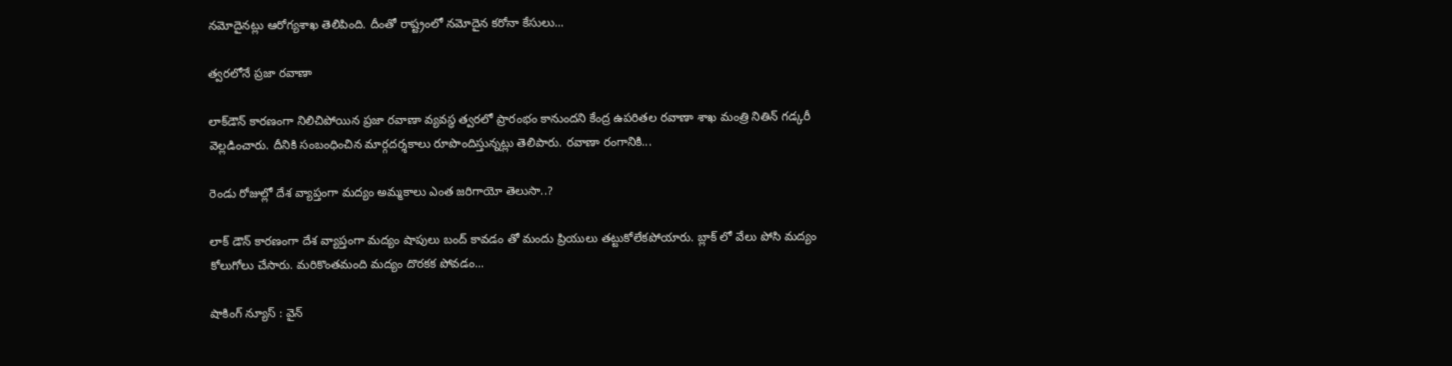నమోదైనట్లు ఆరోగ్యశాఖ తెలిపింది. దీంతో రాష్ట్రంలో నమోదైన కరోనా కేసులు...

త్వరలోనే ప్రజా రవాణా

లాక్‌డౌన్‌ కారణంగా నిలిచిపోయిన ప్రజా రవాణా వ్యవస్థ త్వరలో ప్రారంభం కానుందని కేంద్ర ఉపరితల రవాణా శాఖ మంత్రి నితిన్‌ గడ్కరీ వెల్లడించారు. దీనికి సంబంధించిన మార్గదర్శకాలు రూపొందిస్తున్నట్లు తెలిపారు. రవాణా రంగానికి...

రెండు రోజుల్లో దేశ వ్యాప్తంగా మద్యం అమ్మకాలు ఎంత జరిగాయో తెలుసా..?

లాక్ డౌన్ కారణంగా దేశ వ్యాప్తంగా మద్యం షాపులు బంద్ కావడం తో మందు ప్రియులు తట్టుకోలేకపోయారు. బ్లాక్ లో వేలు పోసి మద్యం కోలుగోలు చేసారు. మరికొంతమంది మద్యం దొరకక పోవడం...

షాకింగ్ న్యూస్ : వైన్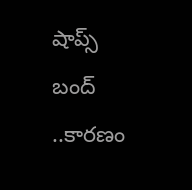షాప్స్ బంద్ ..కారణం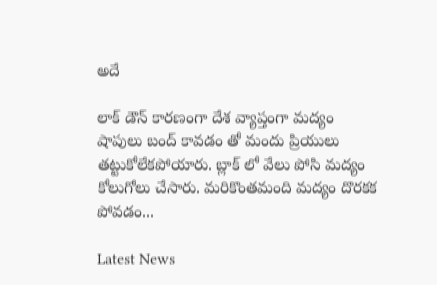అదే

లాక్ డౌన్ కారణంగా దేశ వ్యాప్తంగా మద్యం షాపులు బంద్ కావడం తో మందు ప్రియులు తట్టుకోలేకపోయారు. బ్లాక్ లో వేలు పోసి మద్యం కోలుగోలు చేసారు. మరికొంతమంది మద్యం దొరకక పోవడం...

Latest News